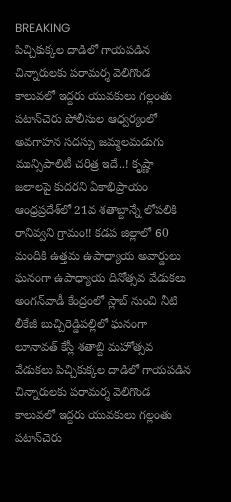BREAKING
పిచ్చికుక్కల దాడిలో గాయపడిన చిన్నారులకు పరామర్శ వెలిగొండ కాలువలో ఇద్దరు యువకులు గల్లంతు పటాన్‌చెరు పోలీసుల ఆధ్వర్యంలో అవగాహన సదస్సు జమ్మలమడుగు మున్సిపాలిటీ చరిత్ర ఇదే..! కృష్ణా జలాలపై కుదరని ఏకాభిప్రాయం ఆంధ్రప్రదేశ్‌లో 21వ శతాబ్దాన్నే లోపలికి రానివ్వని గ్రామం!! కడప జిల్లాలో 60 మందికి ఉత్తమ ఉపాధ్యాయ అవార్డులు ఘనంగా ఉపాధ్యాయ దినోత్సవ వేడుకలు అంగన్‌వాడీ కేంద్రంలో స్లాబ్‌ నుంచి నీటి లీకేజీ బుచ్చిరెడ్డిపల్లిలో ఘనంగా లూనావత్ కేస్లీ శతాబ్ది మహోత్సవ వేడుకలు పిచ్చికుక్కల దాడిలో గాయపడిన చిన్నారులకు పరామర్శ వెలిగొండ కాలువలో ఇద్దరు యువకులు గల్లంతు పటాన్‌చెరు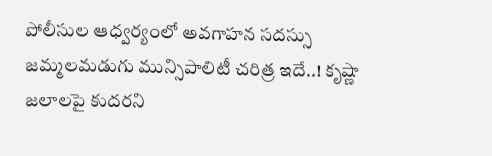పోలీసుల ఆధ్వర్యంలో అవగాహన సదస్సు జమ్మలమడుగు మున్సిపాలిటీ చరిత్ర ఇదే..! కృష్ణా జలాలపై కుదరని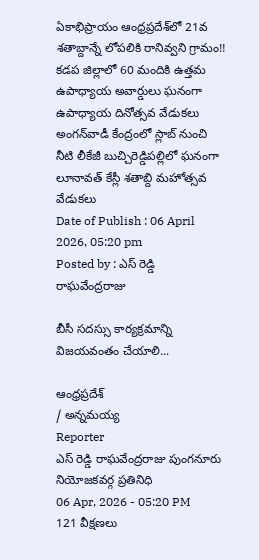ఏకాభిప్రాయం ఆంధ్రప్రదేశ్‌లో 21వ శతాబ్దాన్నే లోపలికి రానివ్వని గ్రామం!! కడప జిల్లాలో 60 మందికి ఉత్తమ ఉపాధ్యాయ అవార్డులు ఘనంగా ఉపాధ్యాయ దినోత్సవ వేడుకలు అంగన్‌వాడీ కేంద్రంలో స్లాబ్‌ నుంచి నీటి లీకేజీ బుచ్చిరెడ్డిపల్లిలో ఘనంగా లూనావత్ కేస్లీ శతాబ్ది మహోత్సవ వేడుకలు
Date of Publish : 06 April 2026, 05:20 pm
Posted by : ఎస్ రెడ్డి రాఘవేంద్రరాజు

బీసీ సదస్సు కార్యక్రమాన్ని విజయవంతం చేయాలి...

ఆంధ్రప్రదేశ్
/ అన్నమయ్య
Reporter
ఎస్ రెడ్డి రాఘవేంద్రరాజు పుంగనూరు నియోజకవర్గ ప్రతినిధి
06 Apr, 2026 - 05:20 PM
121 వీక్షణలు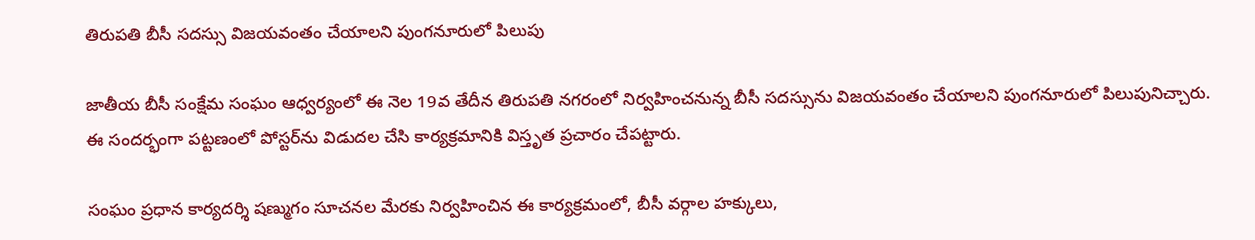తిరుపతి బీసీ సదస్సు విజయవంతం చేయాలని పుంగనూరులో పిలుపు

జాతీయ బీసీ సంక్షేమ సంఘం ఆధ్వర్యంలో ఈ నెల 19వ తేదీన తిరుపతి నగరంలో నిర్వహించనున్న బీసీ సదస్సును విజయవంతం చేయాలని పుంగనూరులో పిలుపునిచ్చారు. ఈ సందర్భంగా పట్టణంలో పోస్టర్‌ను విడుదల చేసి కార్యక్రమానికి విస్తృత ప్రచారం చేపట్టారు.

సంఘం ప్రధాన కార్యదర్శి షణ్ముగం సూచనల మేరకు నిర్వహించిన ఈ కార్యక్రమంలో, బీసీ వర్గాల హక్కులు,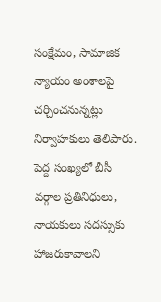సంక్షేమం, సామాజిక న్యాయం అంశాలపై చర్చించనున్నట్లు నిర్వాహకులు తెలిపారు. పెద్ద సంఖ్యలో బీసీ వర్గాల ప్రతినిధులు, నాయకులు సదస్సుకు హాజరుకావాలని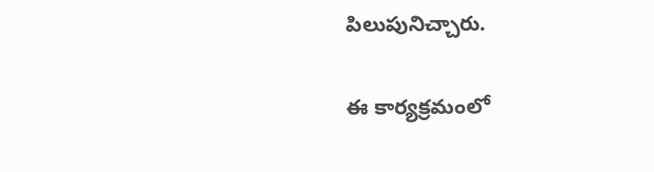పిలుపునిచ్చారు.

ఈ కార్యక్రమంలో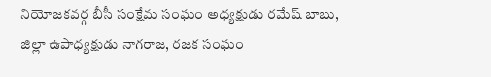నియోజకవర్గ బీసీ సంక్షేమ సంఘం అధ్యక్షుడు రమేష్ బాబు, జిల్లా ఉపాధ్యక్షుడు నాగరాజ, రజక సంఘం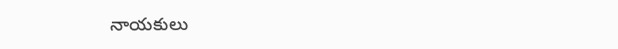నాయకులు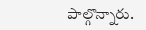పాల్గొన్నారు.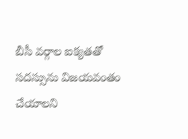బీసీ వర్గాల ఐక్యతతో సదస్సును విజయవంతం చేయాలని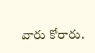వారు కోరారు.